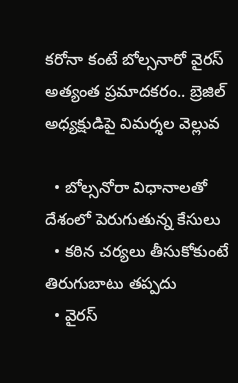కరోనా కంటే బోల్సనారో వైరస్ అత్యంత ప్రమాదకరం.. బ్రెజిల్ అధ్యక్షుడిపై విమర్శల వెల్లువ

  • బోల్సనోరా విధానాలతో దేశంలో పెరుగుతున్న కేసులు
  • కఠిన చర్యలు తీసుకోకుంటే తిరుగుబాటు తప్పదు
  • వైరస్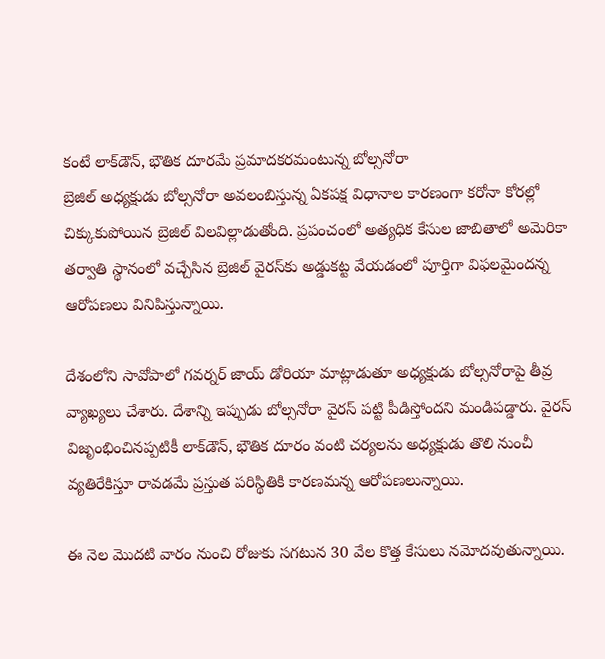కంటే లాక్‌డౌన్, భౌతిక దూరమే ప్రమాదకరమంటున్న బోల్సనోరా
బ్రెజిల్ అధ్యక్షుడు బోల్సనోరా అవలంబిస్తున్న ఏకపక్ష విధానాల కారణంగా కరోనా కోరల్లో చిక్కుకుపోయిన బ్రెజిల్ విలవిల్లాడుతోంది. ప్రపంచంలో అత్యధిక కేసుల జాబితాలో అమెరికా తర్వాతి స్థానంలో వచ్చేసిన బ్రెజిల్ వైరస్‌కు అడ్డుకట్ట వేయడంలో పూర్తిగా విఫలమైందన్న ఆరోపణలు వినిపిస్తున్నాయి.

దేశంలోని సావోపాలో గవర్నర్ జాయ్ డోరియా మాట్లాడుతూ అధ్యక్షుడు బోల్సనోరాపై తీవ్ర వ్యాఖ్యలు చేశారు. దేశాన్ని ఇప్పుడు బోల్సనోరా వైరస్ పట్టి పీడిస్తోందని మండిపడ్డారు. వైరస్ విజృంభించినప్పటికీ లాక్‌డౌన్, భౌతిక దూరం వంటి చర్యలను అధ్యక్షుడు తొలి నుంచీ వ్యతిరేకిస్తూ రావడమే ప్రస్తుత పరిస్థితికి కారణమన్న ఆరోపణలున్నాయి.

ఈ నెల మొదటి వారం నుంచి రోజుకు సగటున 30 వేల కొత్త కేసులు నమోదవుతున్నాయి.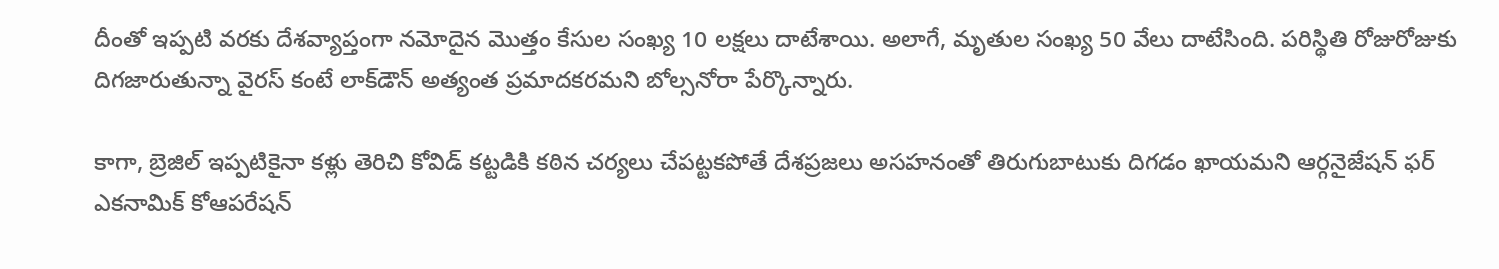దీంతో ఇప్పటి వరకు దేశవ్యాప్తంగా నమోదైన మొత్తం కేసుల సంఖ్య 10 లక్షలు దాటేశాయి. అలాగే, మృతుల సంఖ్య 50 వేలు దాటేసింది. పరిస్థితి రోజురోజుకు దిగజారుతున్నా వైరస్ కంటే లాక్‌డౌన్ అత్యంత ప్రమాదకరమని బోల్సనోరా పేర్కొన్నారు.

కాగా, బ్రెజిల్ ఇప్పటికైనా కళ్లు తెరిచి కోవిడ్ కట్టడికి కఠిన చర్యలు చేపట్టకపోతే దేశప్రజలు అసహనంతో తిరుగుబాటుకు దిగడం ఖాయమని ఆర్గనైజేషన్‌ ఫర్‌ ఎకనామిక్‌ కోఆపరేషన్‌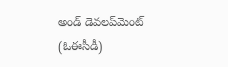అండ్‌ డెవలప్‌మెంట్‌ (ఓఈసీడీ)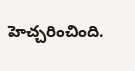హెచ్చరించింది.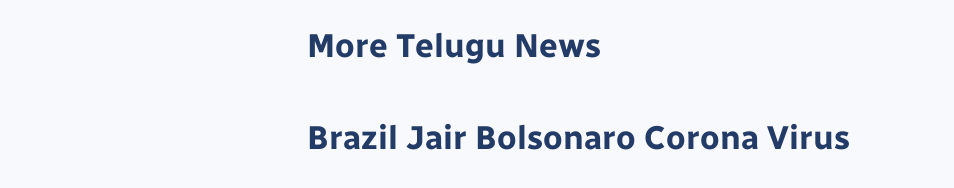More Telugu News

Brazil Jair Bolsonaro Corona Virus